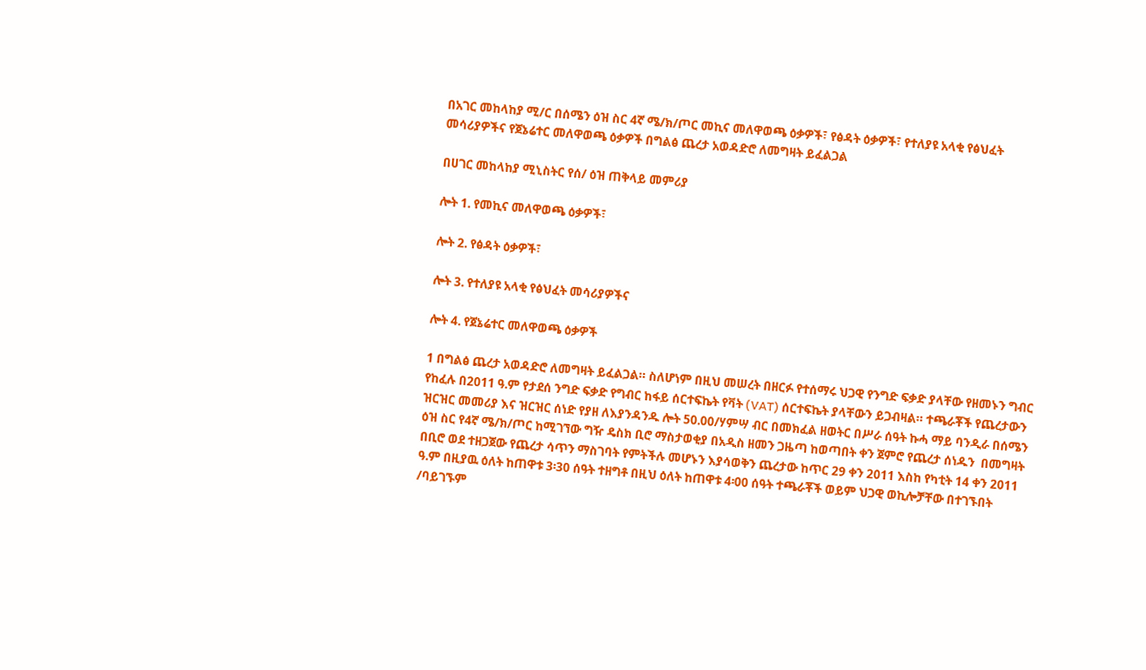በአገር መከላከያ ሚ/ር በሰሜን ዕዝ ስር 4ኛ ሜ/ክ/ጦር መኪና መለዋወጫ ዕቃዎች፣ የፅዳት ዕቃዎች፣ የተለያዩ አላቂ የፅህፈት መሳሪያዎችና የጀኔሬተር መለዋወጫ ዕቃዎች በግልፅ ጨረታ አወዳድሮ ለመግዛት ይፈልጋል

በሀገር መከላከያ ሚኒስትር የሰ/ ዕዝ ጠቅላይ መምሪያ

ሎት 1. የመኪና መለዋወጫ ዕቃዎች፣

ሎት 2. የፅዳት ዕቃዎች፣

ሎት 3. የተለያዩ አላቂ የፅህፈት መሳሪያዎችና

ሎት 4. የጀኔሬተር መለዋወጫ ዕቃዎች

1 በግልፅ ጨረታ አወዳድሮ ለመግዛት ይፈልጋል። ስለሆነም በዚህ መሠረት በዘርፉ የተሰማሩ ህጋዊ የንግድ ፍቃድ ያላቸው የዘመኑን ግብር የከፈሉ በ2011 ዓ.ም የታደሰ ንግድ ፍቃድ የግብር ከፋይ ሰርተፍኬት የቫት (VAT) ሰርተፍኬት ያላቸውን ይጋብዛል። ተጫራቾች የጨረታውን ዝርዝር መመሪያ እና ዝርዝር ሰነድ የያዘ ለእያንዳንዱ ሎት 50.00/ሃምሣ ብር በመክፈል ዘወትር በሥራ ሰዓት ኩሓ ማይ ባንዲራ በሰሜን ዕዝ ስር የ4ኛ ሜ/ክ/ጦር ከሚገኘው ግዥ ዴስክ ቢሮ ማስታወቂያ በአዲስ ዘመን ጋዜጣ ከወጣበት ቀን ጀምሮ የጨረታ ሰነዱን  በመግዛት በቢሮ ወደ ተዘጋጀው የጨረታ ሳጥን ማስገባት የምትችሉ መሆኑን እያሳወቅን ጨረታው ከጥር 29 ቀን 2011 እስከ የካቲት 14 ቀን 2011 ዓ.ም በዚያዉ ዕለት ከጠዋቱ 3፡30 ሰዓት ተዘግቶ በዚህ ዕለት ከጠዋቱ 4፡00 ሰዓት ተጫራቾች ወይም ህጋዊ ወኪሎቻቸው በተገኙበት /ባይገኙም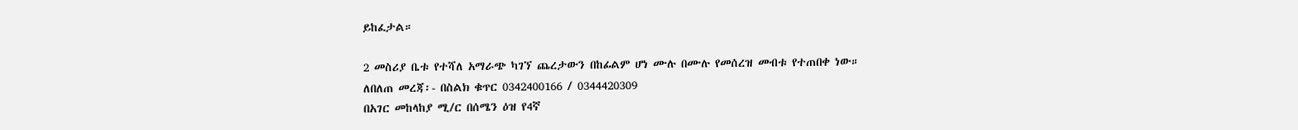ይከፈታል።

2 መስሪያ ቤቱ የተሻለ አማራጭ ካገኘ ጨረታውን በከፊልም ሆነ ሙሉ በሙሉ የመሰረዝ መብቱ የተጠበቀ ነው።
ለበለጠ መረጃ፡- በስልክ ቁጥር 0342400166 / 0344420309
በአገር መከላከያ ሚ/ር በሰሜን ዕዝ የ4ኛ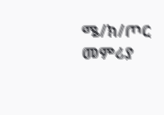ሜ/ክ/ጦር መምሪያ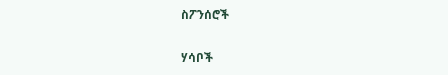ስፖንሰሮች

ሃሳቦች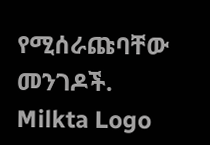የሚሰራጩባቸው መንገዶች.
Milkta Logo